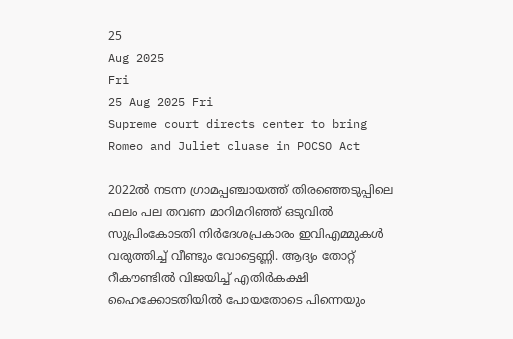25
Aug 2025
Fri
25 Aug 2025 Fri
Supreme court directs center to bring Romeo and Juliet cluase in POCSO Act

2022ല്‍ നടന്ന ഗ്രാമപ്പഞ്ചായത്ത് തിരഞ്ഞെടുപ്പിലെ ഫലം പല തവണ മാറിമറിഞ്ഞ് ഒടുവില്‍ സുപ്രിംകോടതി നിര്‍ദേശപ്രകാരം ഇവിഎമ്മുകള്‍ വരുത്തിച്ച് വീണ്ടും വോട്ടെണ്ണി. ആദ്യം തോറ്റ് റീകൗണ്ടില്‍ വിജയിച്ച് എതിര്‍കക്ഷി ഹൈക്കോടതിയില്‍ പോയതോടെ പിന്നെയും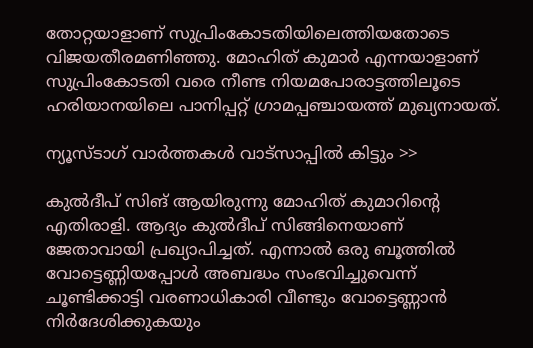തോറ്റയാളാണ് സുപ്രിംകോടതിയിലെത്തിയതോടെ വിജയതീരമണിഞ്ഞു. മോഹിത് കുമാര്‍ എന്നയാളാണ് സുപ്രിംകോടതി വരെ നീണ്ട നിയമപോരാട്ടത്തിലൂടെ ഹരിയാനയിലെ പാനിപ്പറ്റ് ഗ്രാമപ്പഞ്ചായത്ത് മുഖ്യനായത്.

ന്യൂസ്ടാഗ് വാര്‍ത്തകള്‍ വാട്‌സാപ്പില്‍ കിട്ടും >>

കുല്‍ദീപ് സിങ് ആയിരുന്നു മോഹിത് കുമാറിന്റെ എതിരാളി. ആദ്യം കുല്‍ദീപ് സിങ്ങിനെയാണ് ജേതാവായി പ്രഖ്യാപിച്ചത്. എന്നാല്‍ ഒരു ബൂത്തില്‍ വോട്ടെണ്ണിയപ്പോള്‍ അബദ്ധം സംഭവിച്ചുവെന്ന് ചൂണ്ടിക്കാട്ടി വരണാധികാരി വീണ്ടും വോട്ടെണ്ണാന്‍ നിര്‍ദേശിക്കുകയും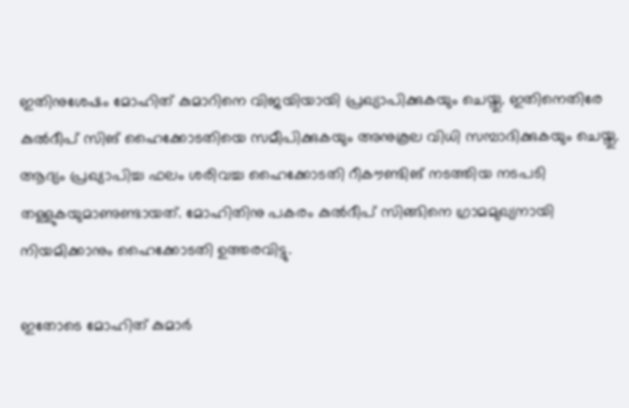ഇതിനുശേഷം മോഹിത് കുമാറിനെ വിജയിയായി പ്രഖ്യാപിക്കുകയും ചെയ്തു. ഇതിനെതിരേ കുല്‍ദീപ് സിങ് ഹൈക്കോടതിയെ സമീപിക്കുകയും അനുകൂല വിധി സമ്പാദിക്കുകയും ചെയ്തു. ആദ്യം പ്രഖ്യാപിച്ച ഫലം ശരിവച്ച ഹൈക്കോടതി റീകൗണ്ടിങ് നടത്തിയ നടപടി തള്ളുകയുമാണുണ്ടായത്. മോഹിതിനു പകരം കുല്‍ദീപ് സിങ്ങിനെ ഗ്രാമമുഖ്യനായി നിയമിക്കാനും ഹൈക്കോടതി ഉത്തരവിട്ടു.

ഇതോടെ മോഹിത് കുമാര്‍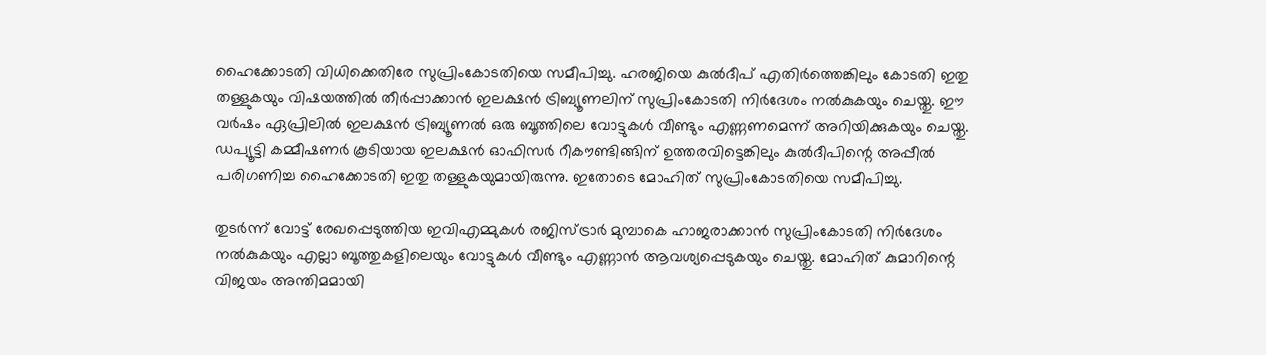ഹൈക്കോടതി വിധിക്കെതിരേ സുപ്രിംകോടതിയെ സമീപിച്ചു. ഹരജിയെ കുല്‍ദീപ് എതിര്‍ത്തെങ്കിലും കോടതി ഇതു തള്ളുകയും വിഷയത്തില്‍ തീര്‍പ്പാക്കാന്‍ ഇലക്ഷന്‍ ട്രിബ്യൂണലിന് സുപ്രിംകോടതി നിര്‍ദേശം നല്‍കുകയും ചെയ്തു. ഈ വര്‍ഷം ഏപ്രിലില്‍ ഇലക്ഷന്‍ ട്രിബ്യൂണല്‍ ഒരു ബൂത്തിലെ വോട്ടുകള്‍ വീണ്ടും എണ്ണണമെന്ന് അറിയിക്കുകയും ചെയ്തു. ഡപ്യൂട്ടി കമ്മീഷണര്‍ കൂടിയായ ഇലക്ഷന്‍ ഓഫിസര്‍ റീകൗണ്ടിങ്ങിന് ഉത്തരവിട്ടെങ്കിലും കുല്‍ദീപിന്റെ അപ്പീല്‍ പരിഗണിച്ച ഹൈക്കോടതി ഇതു തള്ളുകയുമായിരുന്നു. ഇതോടെ മോഹിത് സുപ്രിംകോടതിയെ സമീപിച്ചു.

തുടര്‍ന്ന് വോട്ട് രേഖപ്പെടുത്തിയ ഇവിഎമ്മുകള്‍ രജിസ്ട്രാര്‍ മുമ്പാകെ ഹാജരാക്കാന്‍ സുപ്രിംകോടതി നിര്‍ദേശം നല്‍കുകയും എല്ലാ ബൂത്തുകളിലെയും വോട്ടുകള്‍ വീണ്ടും എണ്ണാന്‍ ആവശ്യപ്പെടുകയും ചെയ്തു. മോഹിത് കുമാറിന്റെ വിജയം അന്തിമമായി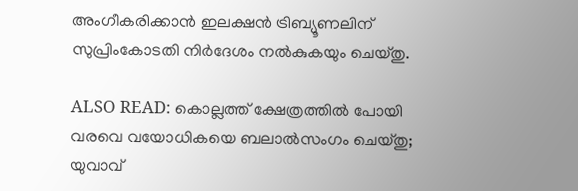അംഗീകരിക്കാന്‍ ഇലക്ഷന്‍ ട്രിബ്യൂണലിന് സുപ്രിംകോടതി നിര്‍ദേശം നല്‍കുകയും ചെയ്തു.

ALSO READ: കൊല്ലത്ത് ക്ഷേത്രത്തില്‍ പോയി വരവെ വയോധികയെ ബലാല്‍സംഗം ചെയ്തു; യുവാവ്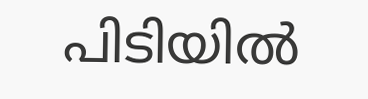പിടിയില്‍